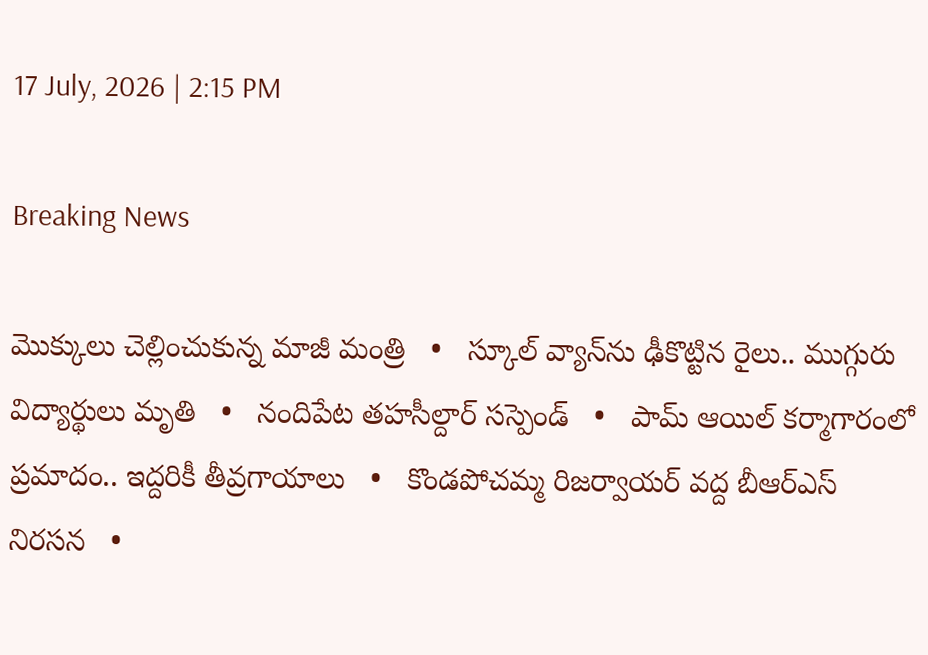17 July, 2026 | 2:15 PM

Breaking News

మొక్కులు చెల్లించుకున్న మాజీ మంత్రి   •   స్కూల్ వ్యాన్‌ను ఢీకొట్టిన రైలు.. ముగ్గురు విద్యార్థులు మృతి   •   నందిపేట తహసీల్దార్ సస్పెండ్   •   పామ్ ఆయిల్ కర్మాగారంలో ప్రమాదం.. ఇద్దరికీ తీవ్రగాయాలు   •   కొండపోచమ్మ రిజర్వాయర్ వద్ద బీఆర్ఎస్ నిరసన   •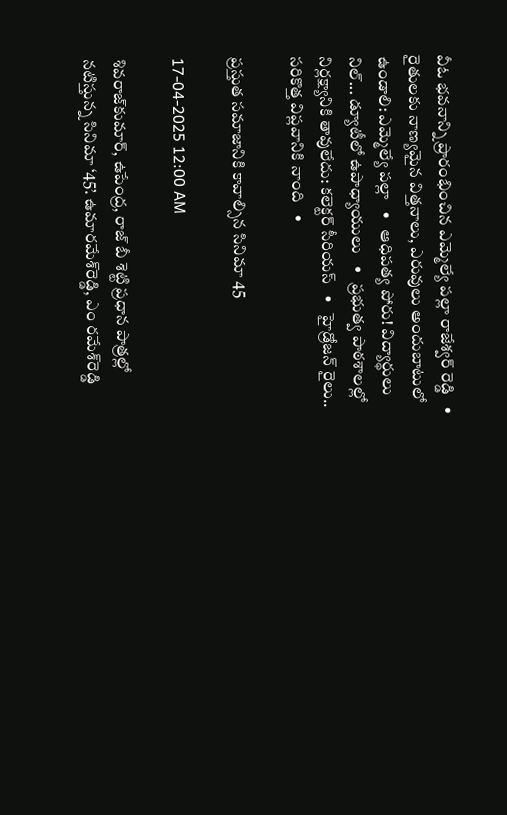వీఓ భవనాన్ని ప్రారంభించిన ఎమ్మెల్యే పల్లా రాజేశ్వర్ రెడ్డి   •   రైతులకు నాణ్యమైన విత్తనాలు, ఎరువులు అందుబాటులో ఉండాలి: ఎమ్మెల్యే పల్లా   •   ఆధిపత్య పోరు! విద్యార్థులు నిల్... డ్యూటీలో ఉపాధ్యాయులు   •   ప్రభుత్వ పాఠశాలల్లో నిర్లక్ష్యానికి తావులేదు: కలెక్టర్ సీరియస్   •   హైడ్రోజన్ రైలు.. సరికొత్త విప్లవానికి నాంది   •

ప్రస్తుత సమాజానికి కావాల్సిన సినిమా 45

17-04-2025 12:00 AM

శివరాజ్‌కుమార్, ఉపేంద్ర, రాజ్ బీ శెట్టి ప్రధాన పాత్రల్లో నటిస్తున్న సినిమా ‘45’. ఉమారమేశ్‌రెడ్డి, ఎం రమేశ్‌రెడ్డి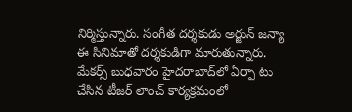నిర్మిస్తున్నారు. సంగీత దర్శకుడు అర్జున్ జన్యా ఈ సినిమాతో దర్శకుడిగా మారుతున్నారు.  మేకర్స్ బుధవారం హైదరాబాద్‌లో ఏర్పా టు చేసిన టీజర్ లాంచ్ కార్యక్రమంలో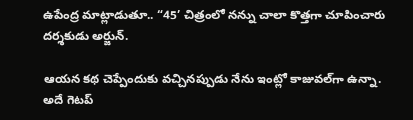ఉపేంద్ర మాట్లాడుతూ.. “45’ చిత్రంలో నన్ను చాలా కొత్తగా చూపించారు దర్శకుడు అర్జున్.

ఆయన కథ చెప్పేందుకు వచ్చినప్పుడు నేను ఇంట్లో కాజువల్‌గా ఉన్నా. అదే గెటప్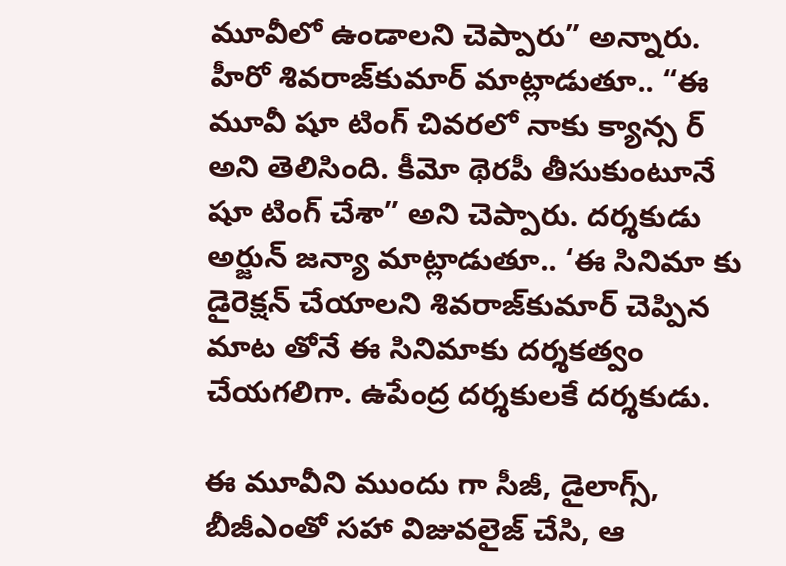మూవీలో ఉండాలని చెప్పారు” అన్నారు. హీరో శివరాజ్‌కుమార్ మాట్లాడుతూ.. “ఈ మూవీ షూ టింగ్ చివరలో నాకు క్యాన్స ర్ అని తెలిసింది. కీమో థెరపీ తీసుకుంటూనే షూ టింగ్ చేశా” అని చెప్పారు. దర్శకుడు అర్జున్ జన్యా మాట్లాడుతూ.. ‘ఈ సినిమా కు డైరెక్షన్ చేయాలని శివరాజ్‌కుమార్ చెప్పిన మాట తోనే ఈ సినిమాకు దర్శకత్వం చేయగలిగా. ఉపేంద్ర దర్శకులకే దర్శకుడు.

ఈ మూవీని ముందు గా సీజీ, డైలాగ్స్, బీజీఎంతో సహా విజువలైజ్ చేసి, ఆ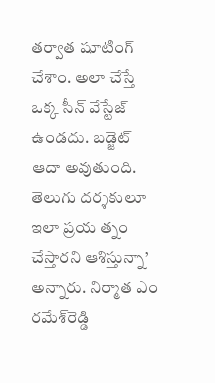తర్వాత షూటింగ్ చేశాం. అలా చేస్తే ఒక్క సీన్ వేస్టేజ్ ఉండదు. బడ్జెట్ ఆదా అవుతుంది. తెలుగు దర్శకులూ ఇలా ప్రయ త్నం చేస్తారని ఆశిస్తున్నా’ అన్నారు. నిర్మాత ఎం రమేశ్‌రెడ్డి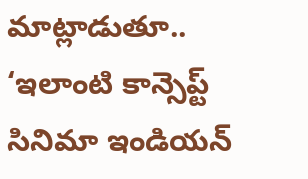మాట్లాడుతూ.. ‘ఇలాంటి కాన్సెప్ట్ సినిమా ఇండియన్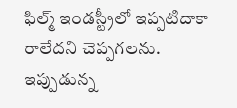ఫిల్మ్ ఇండస్ట్రీలో ఇప్పటిదాకా రాలేదని చెప్పగలను. ఇప్పుడున్న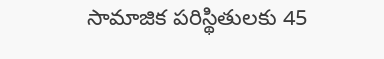సామాజిక పరిస్థితులకు 45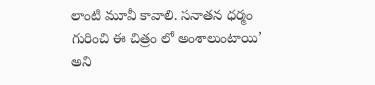లాంటి మూవీ కావాలి. సనాతన ధర్మం గురించి ఈ చిత్రం లో అంశాలుంటాయి’ అని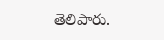తెలిపారు.